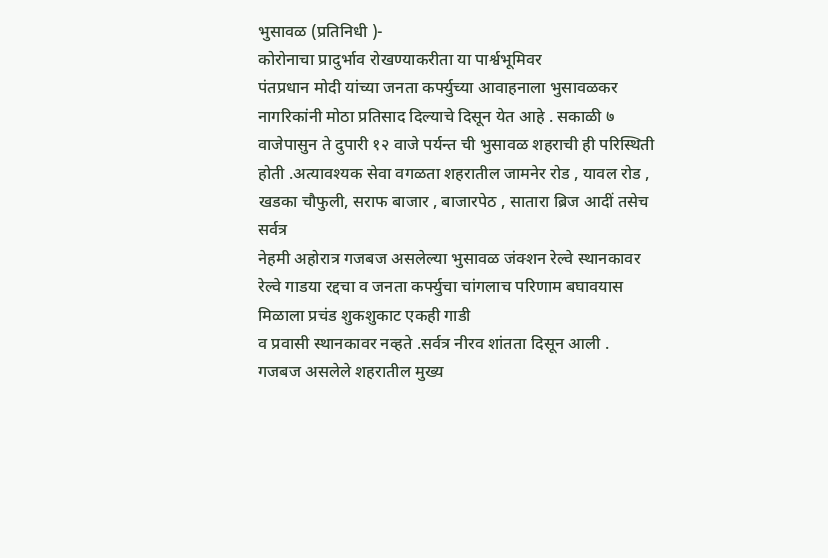भुसावळ (प्रतिनिधी )-
कोरोनाचा प्रादुर्भाव रोखण्याकरीता या पार्श्वभूमिवर
पंतप्रधान मोदी यांच्या जनता कर्फ्युच्या आवाहनाला भुसावळकर नागरिकांनी मोठा प्रतिसाद दिल्याचे दिसून येत आहे . सकाळी ७ वाजेपासुन ते दुपारी १२ वाजे पर्यन्त ची भुसावळ शहराची ही परिस्थिती होती .अत्यावश्यक सेवा वगळता शहरातील जामनेर रोड , यावल रोड , खडका चौफुली, सराफ बाजार , बाजारपेठ , सातारा ब्रिज आदीं तसेच सर्वत्र
नेहमी अहोरात्र गजबज असलेल्या भुसावळ जंक्शन रेल्वे स्थानकावर रेल्वे गाडया रद्दचा व जनता कर्फ्युचा चांगलाच परिणाम बघावयास मिळाला प्रचंड शुकशुकाट एकही गाडी
व प्रवासी स्थानकावर नव्हते .सर्वत्र नीरव शांतता दिसून आली .
गजबज असलेले शहरातील मुख्य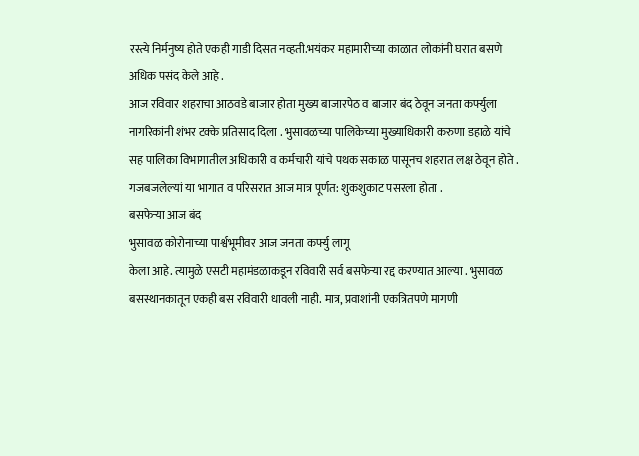रस्त्ये निर्मनुष्य होते एकही गाडी दिसत नव्हती.भयंकर महामारीच्या काळात लोकांनी घरात बसणे अधिक पसंद केले आहे .
आज रविवार शहराचा आठवडे बाजार होता मुख्य बाजारपेठ व बाजार बंद ठेवून जनता कर्फ्युला नागरिकांनी शंभर टक्के प्रतिसाद दिला . भुसावळच्या पालिकेच्या मुख्याधिकारी करुणा डहाळे यांचे सह पालिका विभागातील अधिकारी व कर्मचारी यांचे पथक सकाळ पासूनच शहरात लक्ष ठेवून होते . गजबजलेल्यां या भागात व परिसरात आज मात्र पूर्णत: शुकशुकाट पसरला होता .
बसफेऱ्या आज बंद
भुसावळ कोरोनाच्या पार्श्वभूमीवर आज जनता कर्फ्यु लागू
केला आहे. त्यामुळे एसटी महामंडळाकडून रविवारी सर्व बसफेऱ्या रद्द करण्यात आल्या . भुसावळ बसस्थानकातून एकही बस रविवारी धावली नाही. मात्र, प्रवाशांनी एकत्रितपणे मागणी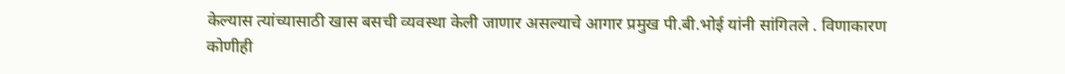केल्यास त्यांच्यासाठी खास बसची व्यवस्था केली जाणार असल्याचे आगार प्रमुख पी.बी.भोई यांनी सांगितले . विणाकारण कोणीही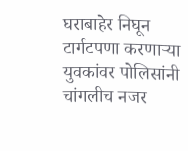घराबाहेर निघून टार्गटपणा करणाऱ्या युवकांवर पोलिसांनी चांगलीच नजर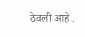ठेवली आहे .